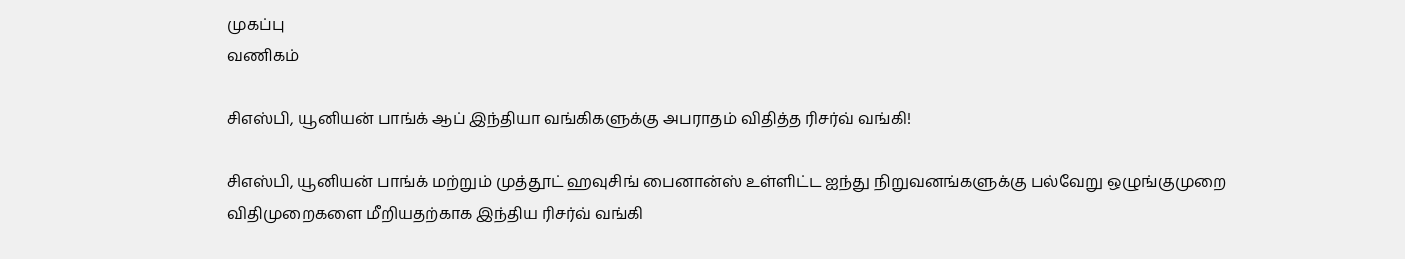முகப்பு
வணிகம்

சிஎஸ்பி, யூனியன் பாங்க் ஆப் இந்தியா வங்கிகளுக்கு அபராதம் விதித்த ரிசர்வ் வங்கி!

சிஎஸ்பி, யூனியன் பாங்க் மற்றும் முத்தூட் ஹவுசிங் பைனான்ஸ் உள்ளிட்ட ஐந்து நிறுவனங்களுக்கு பல்வேறு ஒழுங்குமுறை விதிமுறைகளை மீறியதற்காக இந்திய ரிசர்வ் வங்கி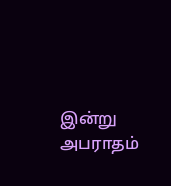இன்று அபராதம்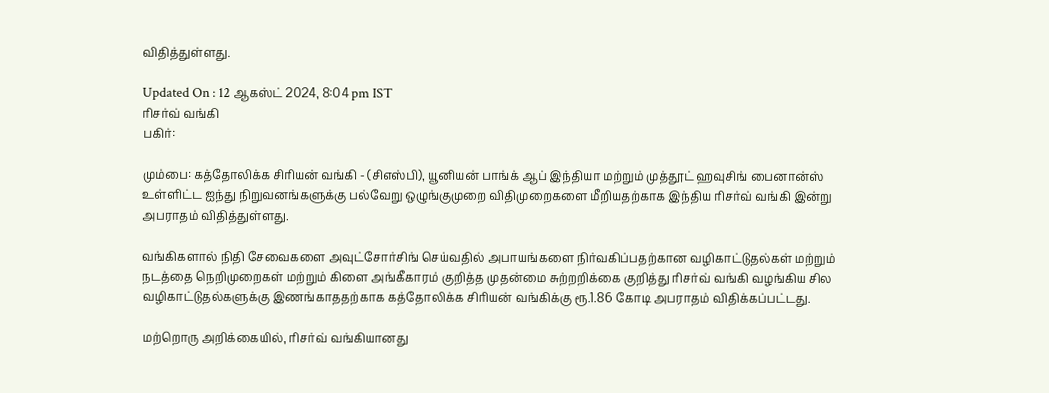விதித்துள்ளது.

Updated On : 12 ஆகஸ்ட் 2024, 8:04 pm IST
ரிசர்வ் வங்கி
பகிர்:

மும்பை: கத்தோலிக்க சிரியன் வங்கி - (சிஎஸ்பி), யூனியன் பாங்க் ஆப் இந்தியா மற்றும் முத்தூட் ஹவுசிங் பைனான்ஸ் உள்ளிட்ட ஐந்து நிறுவனங்களுக்கு பல்வேறு ஒழுங்குமுறை விதிமுறைகளை மீறியதற்காக இந்திய ரிசர்வ் வங்கி இன்று அபராதம் விதித்துள்ளது.

வங்கிகளால் நிதி சேவைகளை அவுட்சோர்சிங் செய்வதில் அபாயங்களை நிர்வகிப்பதற்கான வழிகாட்டுதல்கள் மற்றும் நடத்தை நெறிமுறைகள் மற்றும் கிளை அங்கீகாரம் குறித்த முதன்மை சுற்றறிக்கை குறித்து ரிசர்வ் வங்கி வழங்கிய சில வழிகாட்டுதல்களுக்கு இணங்காததற்காக கத்தோலிக்க சிரியன் வங்கிக்கு ரூ.1.86 கோடி அபராதம் விதிக்கப்பட்டது.

மற்றொரு அறிக்கையில், ரிசர்வ் வங்கியானது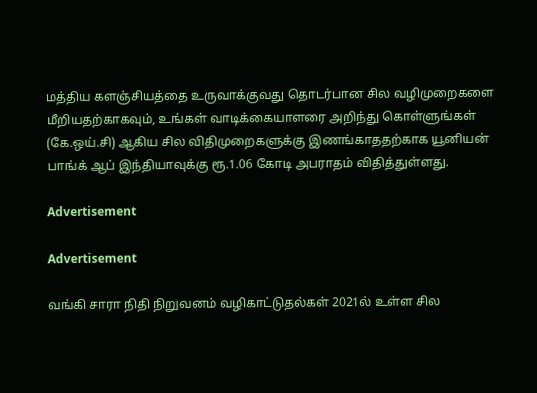மத்திய களஞ்சியத்தை உருவாக்குவது தொடர்பான சில வழிமுறைகளை மீறியதற்காகவும், உங்கள் வாடிக்கையாளரை அறிந்து கொள்ளுங்கள் (கே.ஒய்.சி) ஆகிய சில விதிமுறைகளுக்கு இணங்காததற்காக யூனியன் பாங்க் ஆப் இந்தியாவுக்கு ரூ.1.06 கோடி அபராதம் விதித்துள்ளது.

Advertisement

Advertisement

வங்கி சாரா நிதி நிறுவனம் வழிகாட்டுதல்கள் 2021ல் உள்ள சில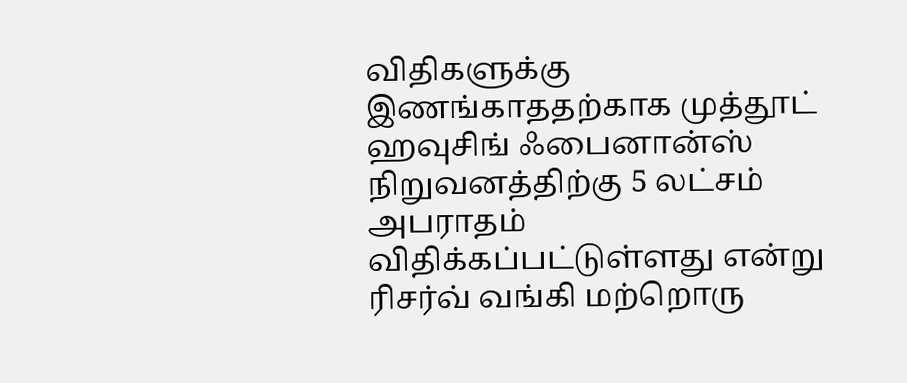விதிகளுக்கு இணங்காததற்காக முத்தூட் ஹவுசிங் ஃபைனான்ஸ் நிறுவனத்திற்கு 5 லட்சம் அபராதம் விதிக்கப்பட்டுள்ளது என்று ரிசர்வ் வங்கி மற்றொரு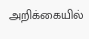அறிக்கையில்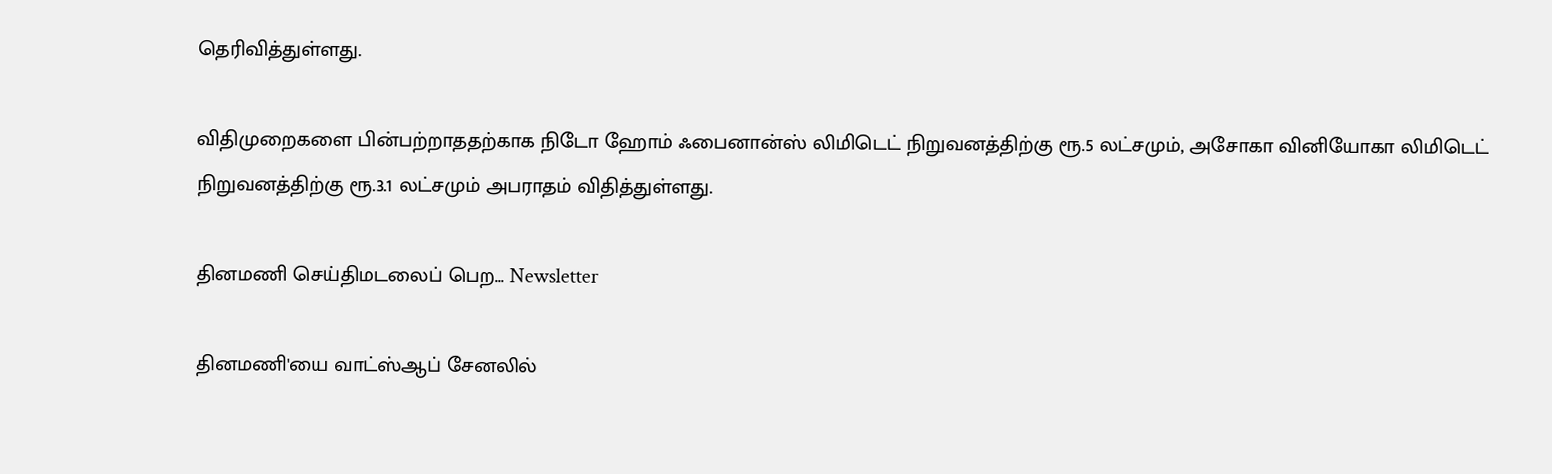தெரிவித்துள்ளது.

விதிமுறைகளை பின்பற்றாததற்காக நிடோ ஹோம் ஃபைனான்ஸ் லிமிடெட் நிறுவனத்திற்கு ரூ.5 லட்சமும், அசோகா வினியோகா லிமிடெட் நிறுவனத்திற்கு ரூ.3.1 லட்சமும் அபராதம் விதித்துள்ளது.

தினமணி செய்திமடலைப் பெற... Newsletter

தினமணி'யை வாட்ஸ்ஆப் சேனலில்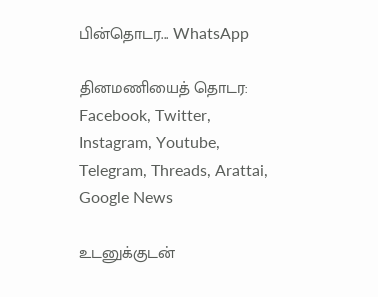பின்தொடர... WhatsApp

தினமணியைத் தொடர: Facebook, Twitter, Instagram, Youtube, Telegram, Threads, Arattai, Google News

உடனுக்குடன்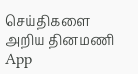செய்திகளை அறிய தினமணி App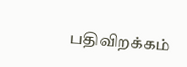பதிவிறக்கம்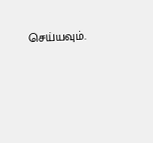செய்யவும்.